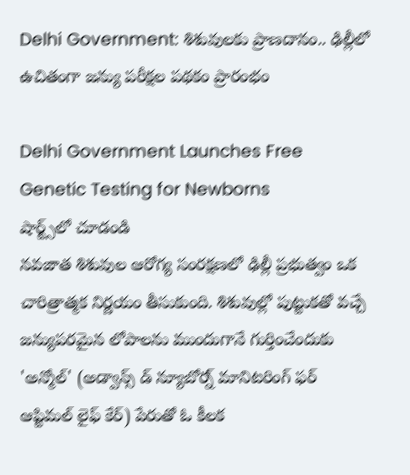Delhi Government: శిశువులకు ప్రాణదానం.. ఢిల్లీలో ఉచితంగా జన్యు పరీక్షల పథకం ప్రారంభం

Delhi Government Launches Free Genetic Testing for Newborns
షార్ట్స్‌లో చూడండి
నవజాత శిశువుల ఆరోగ్య సంరక్షణలో ఢిల్లీ ప్రభుత్వం ఒక చారిత్రాత్మక నిర్ణయం తీసుకుంది. శిశువుల్లో పుట్టుకతో వచ్చే జన్యుపరమైన లోపాలను ముందుగానే గుర్తించేందుకు 'అన్మోల్' (అడ్వాన్స్ డ్ న్యూబోర్న్ మానిటరింగ్ ఫర్ ఆప్టిమల్ లైఫ్ కేర్) పేరుతో ఓ కీలక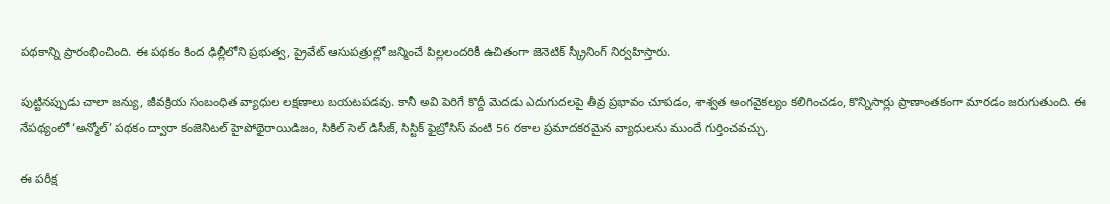పథకాన్ని ప్రారంభించింది. ఈ పథకం కింద ఢిల్లీలోని ప్రభుత్వ, ప్రైవేట్ ఆసుపత్రుల్లో జన్మించే పిల్లలందరికీ ఉచితంగా జెనెటిక్ స్క్రీనింగ్ నిర్వహిస్తారు.

పుట్టినప్పుడు చాలా జన్యు, జీవక్రియ సంబంధిత వ్యాధుల లక్షణాలు బయటపడవు. కానీ అవి పెరిగే కొద్దీ మెదడు ఎదుగుదలపై తీవ్ర ప్రభావం చూపడం, శాశ్వత అంగవైకల్యం కలిగించడం, కొన్నిసార్లు ప్రాణాంతకంగా మారడం జరుగుతుంది. ఈ నేపథ్యంలో ‘అన్మోల్’ పథకం ద్వారా కంజెనిటల్ హైపోథైరాయిడిజం, సికిల్ సెల్ డిసీజ్, సిస్టిక్ ఫైబ్రోసిస్ వంటి 56 రకాల ప్రమాదకరమైన వ్యాధులను ముందే గుర్తించవచ్చు.

ఈ పరీక్ష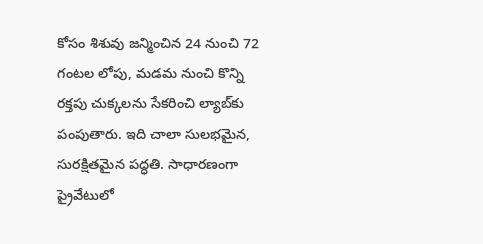కోసం శిశువు జన్మించిన 24 నుంచి 72 గంటల లోపు, మడమ నుంచి కొన్ని రక్తపు చుక్కలను సేకరించి ల్యాబ్‌కు పంపుతారు. ఇది చాలా సులభమైన, సురక్షితమైన పద్ధతి. సాధారణంగా ప్రైవేటులో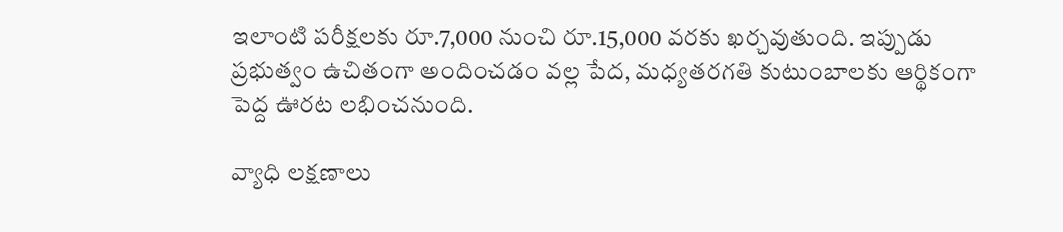ఇలాంటి పరీక్షలకు రూ.7,000 నుంచి రూ.15,000 వరకు ఖర్చవుతుంది. ఇప్పుడు ప్రభుత్వం ఉచితంగా అందించడం వల్ల పేద, మధ్యతరగతి కుటుంబాలకు ఆర్థికంగా పెద్ద ఊరట లభించనుంది.

వ్యాధి లక్షణాలు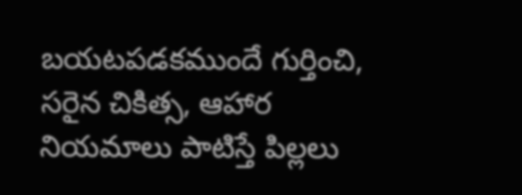బయటపడకముందే గుర్తించి, సరైన చికిత్స, ఆహార నియమాలు పాటిస్తే పిల్లలు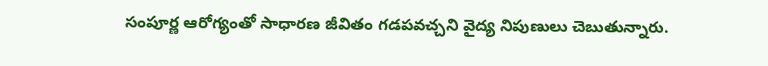సంపూర్ణ ఆరోగ్యంతో సాధారణ జీవితం గడపవచ్చని వైద్య నిపుణులు చెబుతున్నారు.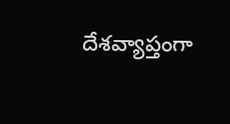దేశవ్యాప్తంగా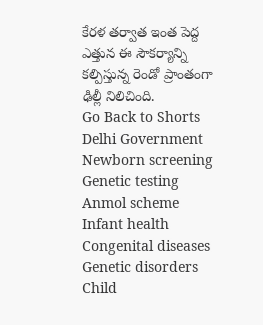కేరళ తర్వాత ఇంత పెద్ద ఎత్తున ఈ సౌకర్యాన్ని కల్పిస్తున్న రెండో ప్రాంతంగా ఢిల్లీ నిలిచింది.
Go Back to Shorts
Delhi Government
Newborn screening
Genetic testing
Anmol scheme
Infant health
Congenital diseases
Genetic disorders
Child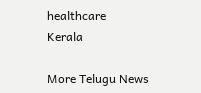healthcare
Kerala

More Telugu News